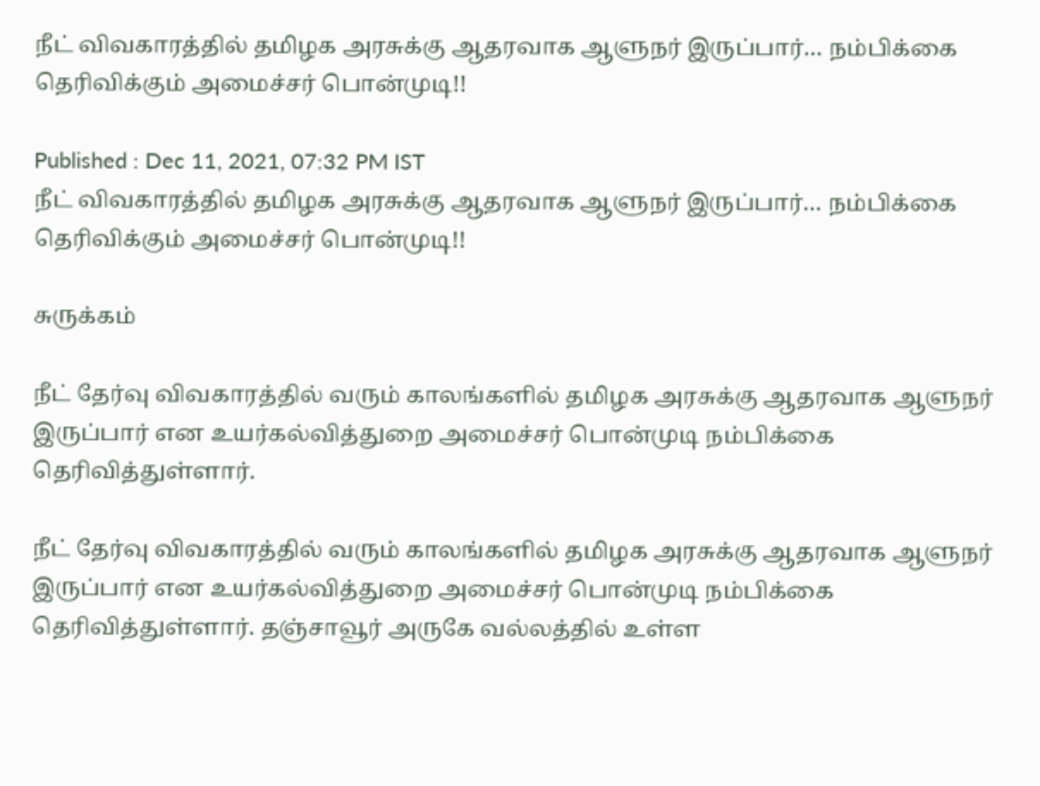நீட் விவகாரத்தில் தமிழக அரசுக்கு ஆதரவாக ஆளுநர் இருப்பார்… நம்பிக்கை தெரிவிக்கும் அமைச்சர் பொன்முடி!!

Published : Dec 11, 2021, 07:32 PM IST
நீட் விவகாரத்தில் தமிழக அரசுக்கு ஆதரவாக ஆளுநர் இருப்பார்… நம்பிக்கை தெரிவிக்கும் அமைச்சர் பொன்முடி!!

சுருக்கம்

நீட் தேர்வு விவகாரத்தில் வரும் காலங்களில் தமிழக அரசுக்கு ஆதரவாக ஆளுநர் இருப்பார் என உயர்கல்வித்துறை அமைச்சர் பொன்முடி நம்பிக்கை தெரிவித்துள்ளார்.

நீட் தேர்வு விவகாரத்தில் வரும் காலங்களில் தமிழக அரசுக்கு ஆதரவாக ஆளுநர் இருப்பார் என உயர்கல்வித்துறை அமைச்சர் பொன்முடி நம்பிக்கை தெரிவித்துள்ளார். தஞ்சாவூர் அருகே வல்லத்தில் உள்ள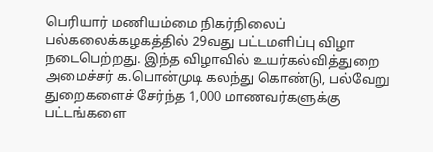பெரியார் மணியம்மை நிகர்நிலைப் பல்கலைக்கழகத்தில் 29வது பட்டமளிப்பு விழா நடைபெற்றது. இந்த விழாவில் உயர்கல்வித்துறை அமைச்சர் க.பொன்முடி கலந்து கொண்டு, பல்வேறு துறைகளைச் சேர்ந்த 1,000 மாணவர்களுக்கு பட்டங்களை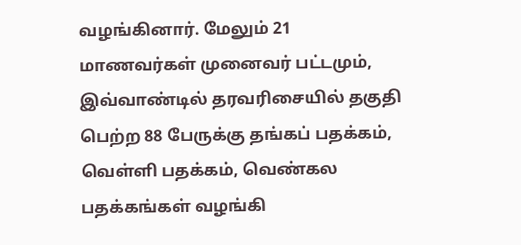வழங்கினார். மேலும் 21 மாணவர்கள் முனைவர் பட்டமும், இவ்வாண்டில் தரவரிசையில் தகுதி பெற்ற 88 பேருக்கு தங்கப் பதக்கம், வெள்ளி பதக்கம், வெண்கல பதக்கங்கள் வழங்கி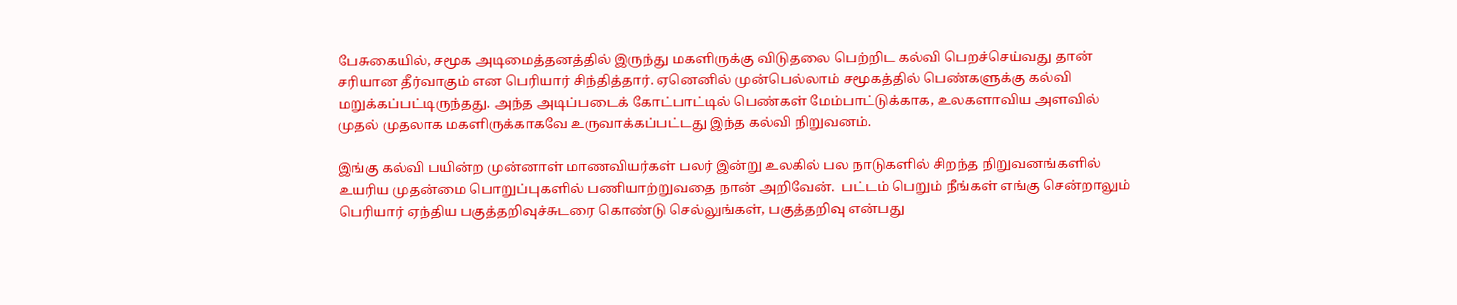பேசுகையில், சமூக அடிமைத்தனத்தில் இருந்து மகளிருக்கு விடுதலை பெற்றிட கல்வி பெறச்செய்வது தான் சரியான தீர்வாகும் என பெரியார் சிந்தித்தார். ஏனெனில் முன்பெல்லாம் சமூகத்தில் பெண்களுக்கு கல்வி மறுக்கப்பட்டிருந்தது. அந்த அடிப்படைக் கோட்பாட்டில் பெண்கள் மேம்பாட்டுக்காக, உலகளாவிய அளவில் முதல் முதலாக மகளிருக்காகவே உருவாக்கப்பட்டது இந்த கல்வி நிறுவனம்.

இங்கு கல்வி பயின்ற முன்னாள் மாணவியர்கள் பலர் இன்று உலகில் பல நாடுகளில் சிறந்த நிறுவனங்களில் உயரிய முதன்மை பொறுப்புகளில் பணியாற்றுவதை நான் அறிவேன்.  பட்டம் பெறும் நீங்கள் எங்கு சென்றாலும் பெரியார் ஏந்திய பகுத்தறிவுச்சுடரை கொண்டு செல்லுங்கள், பகுத்தறிவு என்பது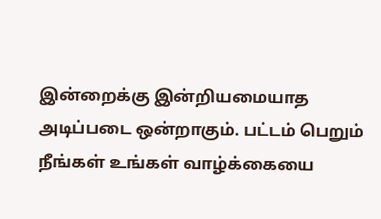இன்றைக்கு இன்றியமையாத அடிப்படை ஒன்றாகும். பட்டம் பெறும் நீங்கள் உங்கள் வாழ்க்கையை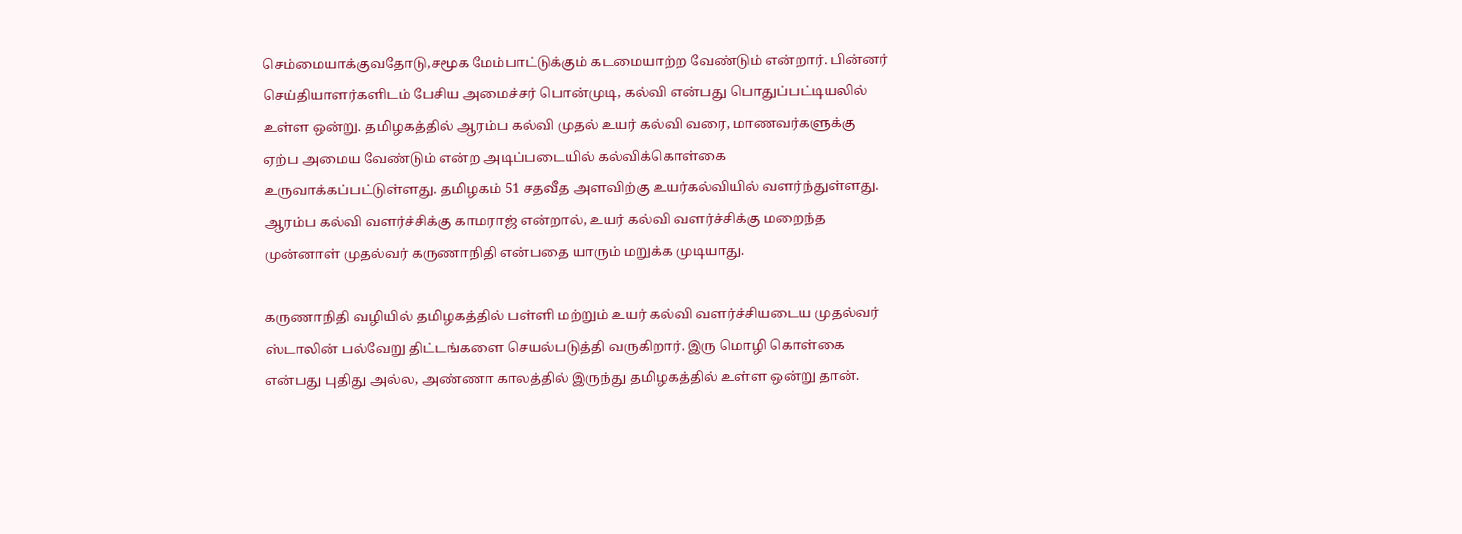செம்மையாக்குவதோடு,சமூக மேம்பாட்டுக்கும் கடமையாற்ற வேண்டும் என்றார். பின்னர் செய்தியாளர்களிடம் பேசிய அமைச்சர் பொன்முடி, கல்வி என்பது பொதுப்பட்டியலில் உள்ள ஒன்று. தமிழகத்தில் ஆரம்ப கல்வி முதல் உயர் கல்வி வரை, மாணவர்களுக்கு ஏற்ப அமைய வேண்டும் என்ற அடிப்படையில் கல்விக்கொள்கை உருவாக்கப்பட்டுள்ளது. தமிழகம் 51 சதவீத அளவிற்கு உயர்கல்வியில் வளர்ந்துள்ளது. ஆரம்ப கல்வி வளர்ச்சிக்கு காமராஜ் என்றால், உயர் கல்வி வளர்ச்சிக்கு மறைந்த முன்னாள் முதல்வர் கருணாநிதி என்பதை யாரும் மறுக்க முடியாது.

கருணாநிதி வழியில் தமிழகத்தில் பள்ளி மற்றும் உயர் கல்வி வளர்ச்சியடைய முதல்வர் ஸ்டாலின் பல்வேறு திட்டங்களை செயல்படுத்தி வருகிறார். இரு மொழி கொள்கை என்பது புதிது அல்ல, அண்ணா காலத்தில் இருந்து தமிழகத்தில் உள்ள ஒன்று தான்.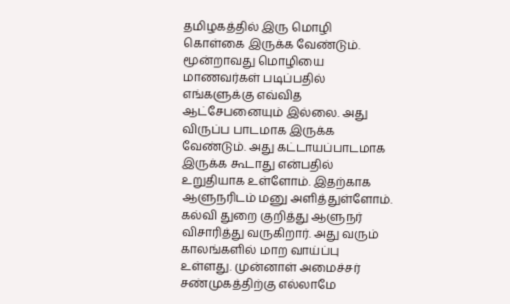தமிழகத்தில் இரு மொழி கொள்கை இருக்க வேண்டும். மூன்றாவது மொழியை மாணவர்கள் படிப்பதில் எங்களுக்கு எவ்வித ஆட்சேபனையும் இல்லை. அது விருப்ப பாடமாக இருக்க வேண்டும். அது கட்டாயப்பாடமாக இருக்க கூடாது என்பதில் உறுதியாக உள்ளோம். இதற்காக ஆளுநரிடம் மனு அளித்துள்ளோம். கல்வி துறை குறித்து ஆளுநர் விசாரித்து வருகிறார். அது வரும் காலங்களில் மாற வாய்ப்பு உள்ளது. முன்னாள் அமைச்சர் சண்முகத்திற்கு எல்லாமே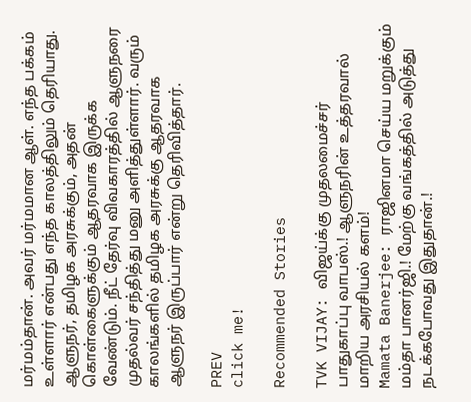மர்மம்தான். அவர் மர்மமான ஆள். எந்த பக்கம் உள்ளார் என்பது எந்த காலத்திலும் தெரியாது. ஆளுநர், தமிழக அரசுக்கும், அதன் கொள்கைளுக்கும் ஆதரவாக இருக்க வேண்டும். நீட் தேர்வு விவகாரத்தில் ஆளுநரை முதல்வர் சந்தித்து மனு அளித்துள்ளார். வரும் காலங்களில் தமிழக அரசுக்கு ஆதரவாக ஆளுநர் இருப்பார் என்று தெரிவித்தார்.

PREV
click me!

Recommended Stories

TVK VIJAY: விஜய்க்கு முதலமைச்சர் பாதுகாப்பு வாபஸ்.! ஆளுநரின் உத்தரவால் மாறிய அரசியல் களம்!
Mamata Banerjee: ராஜினமா செய்ய மறுக்கும் மம்தா பானர்ஜி.! மேற்கு வங்கத்தில் அடுத்து நடக்கபோவது இதுதான்.!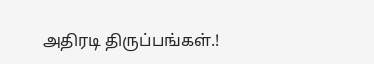அதிரடி திருப்பங்கள்.!